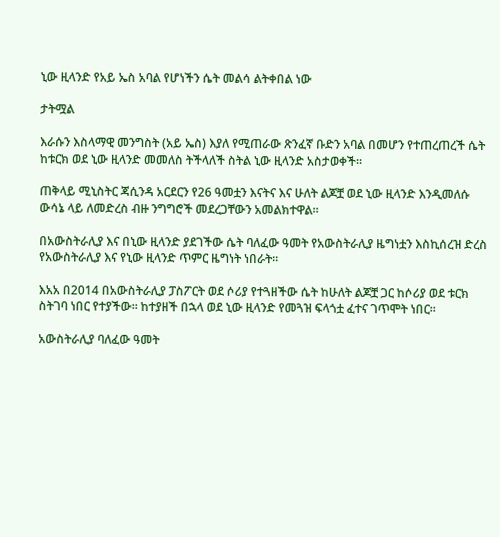ኒው ዚላንድ የአይ ኤስ አባል የሆነችን ሴት መልሳ ልትቀበል ነው

ታትሟል

እራሱን እስላማዊ መንግስት (አይ ኤስ) እያለ የሚጠራው ጽንፈኛ ቡድን አባል በመሆን የተጠረጠረች ሴት ከቱርክ ወደ ኒው ዚላንድ መመለስ ትችላለች ስትል ኒው ዚላንድ አስታወቀች።

ጠቅላይ ሚኒስትር ጃሲንዳ አርደርን የ26 ዓመቷን እናትና እና ሁለት ልጆቿ ወደ ኒው ዚላንድ እንዲመለሱ ውሳኔ ላይ ለመድረስ ብዙ ንግግሮች መደረጋቸውን አመልክተዋል።

በአውስትራሊያ እና በኒው ዚላንድ ያደገችው ሴት ባለፈው ዓመት የአውስትራሊያ ዜግነቷን እስኪሰረዝ ድረስ የአውስትራሊያ እና የኒው ዚላንድ ጥምር ዜግነት ነበራት።

እአአ በ2014 በአውስትራሊያ ፓስፖርት ወደ ሶሪያ የተጓዘችው ሴት ከሁለት ልጆቿ ጋር ከሶሪያ ወደ ቱርክ ስትገባ ነበር የተያችው። ከተያዘች በኋላ ወደ ኒው ዚላንድ የመጓዝ ፍላጎቷ ፈተና ገጥሞት ነበር።

አውስትራሊያ ባለፈው ዓመት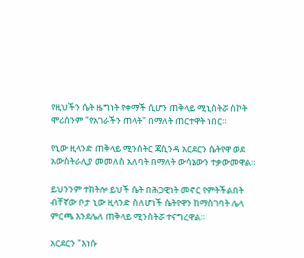የዚህችን ሴት ዜግነት የቀማች ሲሆን ጠቅላይ ሚኒስትሯ ስኮት ሞሪሰንም "የአገራችን ጠላት" በማለት ጠርተዋት ነበር።

የኒው ዚላንድ ጠቅላይ ሚንሰትር ጃሲንዳ አርደርን ሴትየዋ ወደ አውስትራሊያ መመለስ አለባት በማለት ውሳኔውን ተቃውመዋል።

ይህንንም ተከትሎ ይህች ሴት በሕጋዊነት መኖር የምትችልበት ብቸኛው ቦታ ኒው ዚላንድ ስለሆነች ሴትየዋን ከማስገባት ሌላ ምርጫ እንደሌለ ጠቅላይ ሚንስትሯ ተናግረዋል።

አርደርን "እነሱ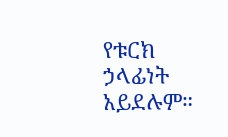የቱርክ ኃላፊነት አይደሉም።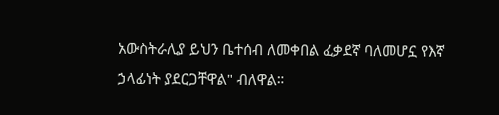አውስትራሊያ ይህን ቤተሰብ ለመቀበል ፈቃደኛ ባለመሆኗ የእኛ ኃላፊነት ያደርጋቸዋል" ብለዋል።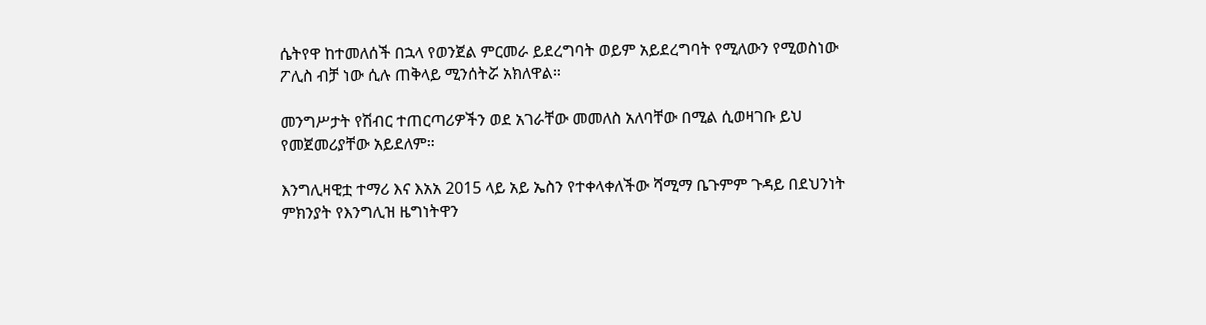ሴትየዋ ከተመለሰች በኋላ የወንጀል ምርመራ ይደረግባት ወይም አይደረግባት የሚለውን የሚወስነው ፖሊስ ብቻ ነው ሲሉ ጠቅላይ ሚንሰትሯ አክለዋል።

መንግሥታት የሽብር ተጠርጣሪዎችን ወደ አገራቸው መመለስ አለባቸው በሚል ሲወዛገቡ ይህ የመጀመሪያቸው አይደለም።

እንግሊዛዊቷ ተማሪ እና እአአ 2015 ላይ አይ ኤስን የተቀላቀለችው ሻሚማ ቤጉምም ጉዳይ በደህንነት ምክንያት የእንግሊዝ ዜግነትዋን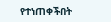የተነጠቀችበት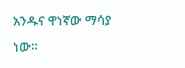አንዱና ዋነኛው ማሳያ ነው።